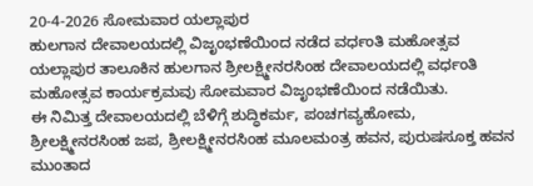20-4-2026 ಸೋಮವಾರ ಯಲ್ಲಾಪುರ
ಹುಲಗಾನ ದೇವಾಲಯದಲ್ಲಿ ವಿಜೃಂಭಣೆಯಿಂದ ನಡೆದ ವರ್ಧಂತಿ ಮಹೋತ್ಸವ
ಯಲ್ಲಾಪುರ ತಾಲೂಕಿನ ಹುಲಗಾನ ಶ್ರೀಲಕ್ಷ್ಮೀನರಸಿಂಹ ದೇವಾಲಯದಲ್ಲಿ ವರ್ಧಂತಿ ಮಹೋತ್ಸವ ಕಾರ್ಯಕ್ರಮವು ಸೋಮವಾರ ವಿಜೃಂಭಣೆಯಿಂದ ನಡೆಯಿತು.
ಈ ನಿಮಿತ್ತ ದೇವಾಲಯದಲ್ಲಿ ಬೆಳಿಗ್ಗೆ ಶುದ್ಧಿಕರ್ಮ, ಪಂಚಗವ್ಯಹೋಮ, ಶ್ರೀಲಕ್ಷ್ಮೀನರಸಿಂಹ ಜಪ, ಶ್ರೀಲಕ್ಷ್ಮೀನರಸಿಂಹ ಮೂಲಮಂತ್ರ ಹವನ, ಪುರುಷಸೂಕ್ತ ಹವನ ಮುಂತಾದ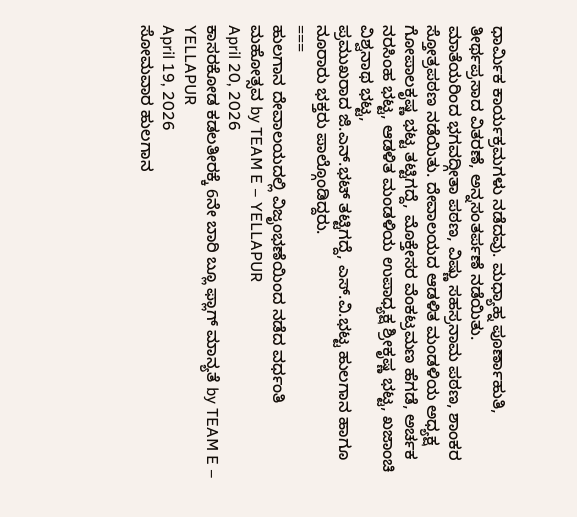ಧಾರ್ಮಿಕ ಕಾರ್ಯಕ್ರಮಗಳು ನಡೆದವು. ಮಧ್ಯಾಹ್ನ ಪೂರ್ಣಾಹುತಿ, ತೀರ್ಥಪ್ರಸಾದ ವಿತರಣೆ, ಅನ್ನಸಂತರ್ಪಣೆ ನಡೆಯಿತು.
ಮಾತೆಯರಿಂದ ಭಗವದ್ಗೀತಾ ಪಠಣ, ವಿಷ್ಣು ಸಹಸ್ರನಾಮ ಪಠಣ, ಶಾಂಕರ ಸ್ತೋತ್ರಪಠಣ ನಡೆಯಿತು. ದೇವಾಲಯದ ಆಡಳಿತ ಮಂಡಳಿಯ ಅಧ್ಯಕ್ಷ ಗೋಪಾಲಕೃಷ್ಣ ಭಟ್ಟ ತಟ್ಟಿಗದ್ದೆ, ಮೊಕ್ತೇಸರ ವೆಂಕಟ್ರಮಣ ಹೆಗಡೆ, ಅರ್ಚಕ ನರಸಿಂಹ ಭಟ್ಟ, ಆಡಳಿತ ಮಂಡಳಿಯ ಉಪಾಧ್ಯಕ್ಷ ಶ್ರೀಕೃಷ್ಣ ಭಟ್ಟ, ಖಜಾಂಚಿ ವಿಶ್ವನಾಥ ಭಟ್ಟ,
ಪ್ರಮುಖರಾದ ಜಿ.ಎನ್.ಭಟ್ ತಟ್ಟಿಗದ್ದೆ, ಎಸ್.ವಿ.ಭಟ್ಟ ಹುಲಗಾನ ಹಾಗೂ ನೂರಾರು ಭಕ್ತರು ಪಾಲ್ಗೊಂಡಿದ್ದರು.
===
ಹುಲಗಾನ ದೇವಾಲಯದಲ್ಲಿ ವಿಜೃಂಭಣೆಯಿಂದ ನಡೆದ ವರ್ಧಂತಿ ಮಹೋತ್ಸವ by TEAM E – YELLAPUR
April 20, 2026
ಕಾಸರಕೋಡ ಕಡಲತೀರಕ್ಕೆ 6ನೇ ಬಾರಿ ಬ್ಲೂ ಫ್ಲಾಗ್ ಮಾನ್ಯತೆ by TEAM E – YELLAPUR
April 19, 2026
ಸೋಮವಾರ ಹುಲಗಾನ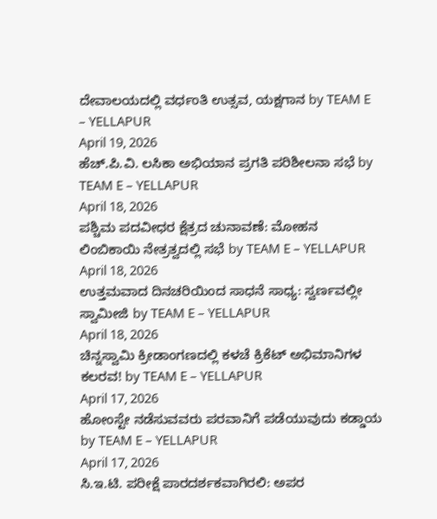ದೇವಾಲಯದಲ್ಲಿ ವರ್ಧಂತಿ ಉತ್ಸವ, ಯಕ್ಷಗಾನ by TEAM E – YELLAPUR
April 19, 2026
ಹೆಚ್.ಪಿ.ವಿ. ಲಸಿಕಾ ಅಭಿಯಾನ ಪ್ರಗತಿ ಪರಿಶೀಲನಾ ಸಭೆ by TEAM E – YELLAPUR
April 18, 2026
ಪಶ್ಚಿಮ ಪದವೀಧರ ಕ್ಷೆತ್ರದ ಚುನಾವಣೆ: ಮೋಹನ ಲಿಂಬಿಕಾಯಿ ನೇತ್ರತ್ವದಲ್ಲಿ ಸಭೆ by TEAM E – YELLAPUR
April 18, 2026
ಉತ್ತಮವಾದ ದಿನಚರಿಯಿಂದ ಸಾಧನೆ ಸಾಧ್ಯ: ಸ್ವರ್ಣವಲ್ಲೀ ಸ್ವಾಮೀಜಿ by TEAM E – YELLAPUR
April 18, 2026
ಚಿನ್ನಸ್ವಾಮಿ ಕ್ರೀಡಾಂಗಣದಲ್ಲಿ ಕಳಚೆ ಕ್ರಿಕೆಟ್ ಅಭಿಮಾನಿಗಳ ಕಲರವ! by TEAM E – YELLAPUR
April 17, 2026
ಹೋಂಸ್ಟೇ ನಡೆಸುವವರು ಪರವಾನಿಗೆ ಪಡೆಯುವುದು ಕಡ್ಡಾಯ by TEAM E – YELLAPUR
April 17, 2026
ಸಿ.ಇ.ಟಿ. ಪರೀಕ್ಷೆ ಪಾರದರ್ಶಕವಾಗಿರಲಿ: ಅಪರ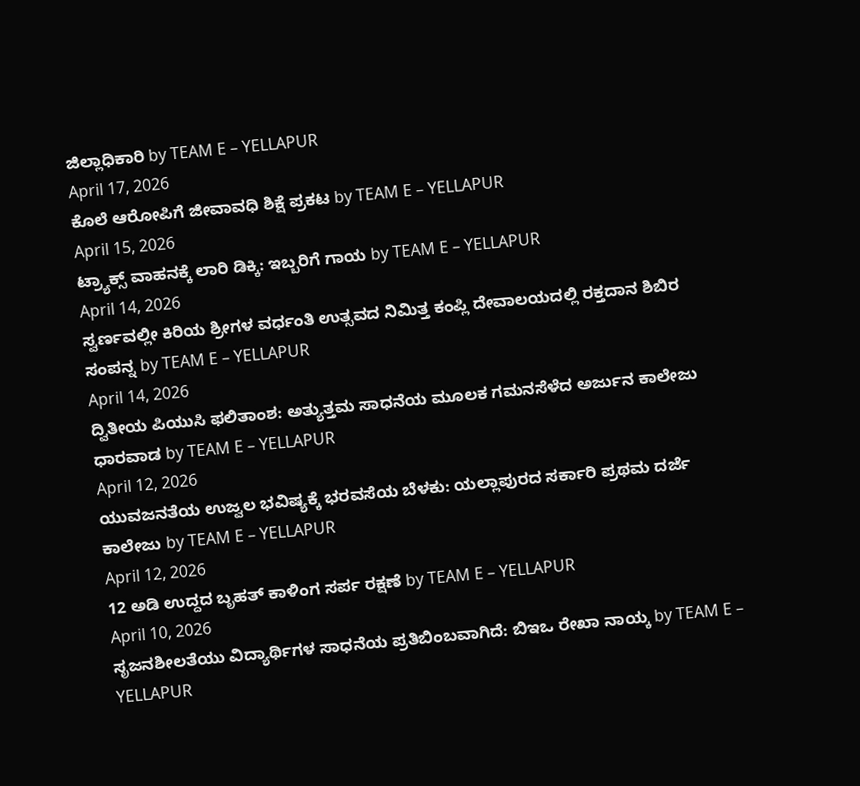ಜಿಲ್ಲಾಧಿಕಾರಿ by TEAM E – YELLAPUR
April 17, 2026
ಕೊಲೆ ಆರೋಪಿಗೆ ಜೀವಾವಧಿ ಶಿಕ್ಷೆ ಪ್ರಕಟ by TEAM E – YELLAPUR
April 15, 2026
ಟ್ರ್ಯಾಕ್ಸ್ ವಾಹನಕ್ಕೆ ಲಾರಿ ಡಿಕ್ಕಿ: ಇಬ್ಬರಿಗೆ ಗಾಯ by TEAM E – YELLAPUR
April 14, 2026
ಸ್ವರ್ಣವಲ್ಲೀ ಕಿರಿಯ ಶ್ರೀಗಳ ವರ್ಧಂತಿ ಉತ್ಸವದ ನಿಮಿತ್ತ ಕಂಪ್ಲಿ ದೇವಾಲಯದಲ್ಲಿ ರಕ್ತದಾನ ಶಿಬಿರ ಸಂಪನ್ನ by TEAM E – YELLAPUR
April 14, 2026
ದ್ವಿತೀಯ ಪಿಯುಸಿ ಫಲಿತಾಂಶ: ಅತ್ಯುತ್ತಮ ಸಾಧನೆಯ ಮೂಲಕ ಗಮನಸೆಳೆದ ಅರ್ಜುನ ಕಾಲೇಜು ಧಾರವಾಡ by TEAM E – YELLAPUR
April 12, 2026
ಯುವಜನತೆಯ ಉಜ್ವಲ ಭವಿಷ್ಯಕ್ಕೆ ಭರವಸೆಯ ಬೆಳಕು: ಯಲ್ಲಾಪುರದ ಸರ್ಕಾರಿ ಪ್ರಥಮ ದರ್ಜೆ ಕಾಲೇಜು by TEAM E – YELLAPUR
April 12, 2026
12 ಅಡಿ ಉದ್ದದ ಬೃಹತ್ ಕಾಳಿಂಗ ಸರ್ಪ ರಕ್ಷಣೆ by TEAM E – YELLAPUR
April 10, 2026
ಸೃಜನಶೀಲತೆಯು ವಿದ್ಯಾರ್ಥಿಗಳ ಸಾಧನೆಯ ಪ್ರತಿಬಿಂಬವಾಗಿದೆ: ಬಿಇಒ ರೇಖಾ ನಾಯ್ಕ by TEAM E – YELLAPUR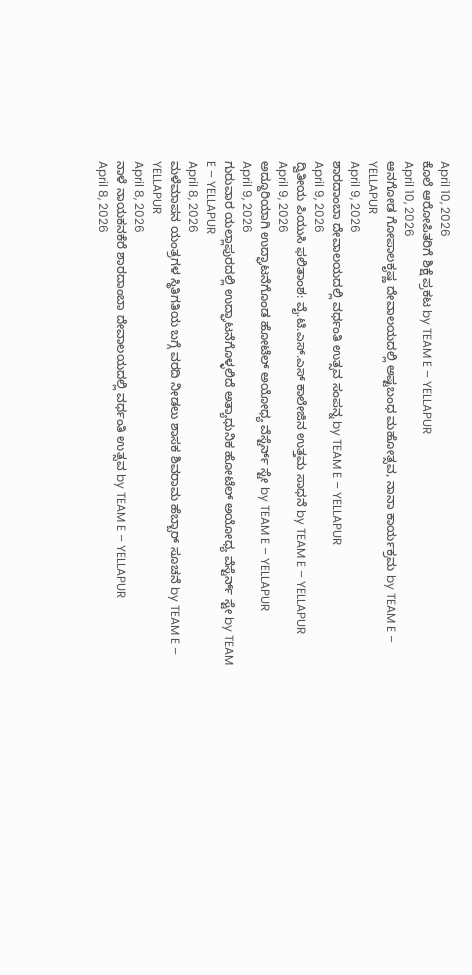April 10, 2026
ಕೊಲೆ ಆರೋಪಿತರಿಗೆ ಶಿಕ್ಷೆ ಪ್ರಕಟ by TEAM E – YELLAPUR
April 10, 2026
ಆನಗೋಡ ಗೋಪಾಲಕೃಷ್ಣ ದೇವಾಲಯದಲ್ಲಿ ಅಷ್ಟಬಂಧ ಮಹೋತ್ಸವ, ನಾನಾ ಕಾರ್ಯಕ್ರಮ by TEAM E – YELLAPUR
April 9, 2026
ಶಾರದಾಂಬಾ ದೇವಾಲಯದಲ್ಲಿ ವರ್ಧಂತಿ ಉತ್ಸವ ಸಂಪನ್ನ by TEAM E – YELLAPUR
April 9, 2026
ದ್ವಿತೀಯ ಪಿಯುಸಿ ಫಲಿತಾಂಶ: ವೈ.ಟಿ.ಎಸ್.ಎಸ್ ಕಾಲೇಜಿನ ಉತ್ತಮ ಸಾಧನೆ by TEAM E – YELLAPUR
April 9, 2026
ಅದ್ದೂರಿಯಾಗಿ ಉದ್ಘಾಟನೆಗೊಂಡ ಹೋಟೆಲ್ ಅಯೋಧ್ಯ ವೆಸ್ಟೆರ್ನ್ ಸ್ಟೇ by TEAM E – YELLAPUR
April 9, 2026
ಗುರುವಾರ ಯಲ್ಲಾಪುರದಲ್ಲಿ ಉದ್ಘಾಟನೆಗೊಳ್ಳಲಿದೆ ಅತ್ಯಾಧುನಿಕ ಹೋಟೆಲ್ ಅಯೋಧ್ಯ ವೆಸ್ಟೆರ್ನ್ ಸ್ಟೇ by TEAM E – YELLAPUR
April 8, 2026
ಮಳೆಮಾಪನ ಯಂತ್ರಗಳ ಸ್ಥಿತಿಗತಿಯ ಬಗ್ಗೆ ವರದಿ ನೀಡಲು ಶಾಸಕ ಶಿವರಾಮ ಹೆಬ್ಬಾರ್ ಸೂಚನೆ by TEAM E – YELLAPUR
April 8, 2026
ನಾಳೆ ನಾಯಕನಕೆರೆ ಶಾರದಾಂಬಾ ದೇವಾಲಯದಲ್ಲಿ ವರ್ಧಂತಿ ಉತ್ಸವ by TEAM E – YELLAPUR
April 8, 2026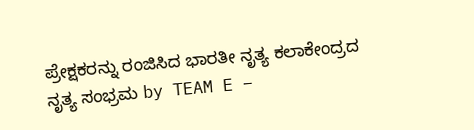ಪ್ರೇಕ್ಷಕರನ್ನು ರಂಜಿಸಿದ ಭಾರತೀ ನೃತ್ಯ ಕಲಾಕೇಂದ್ರದ ನೃತ್ಯ ಸಂಭ್ರಮ by TEAM E –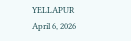YELLAPUR
April 6, 2026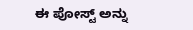ಈ ಪೋಸ್ಟ್ ಅನ್ನು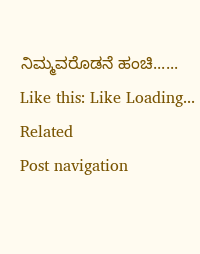ನಿಮ್ಮವರೊಡನೆ ಹಂಚಿ...... Like this: Like Loading...
Related
Post navigation